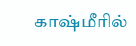காஷ்மீரில்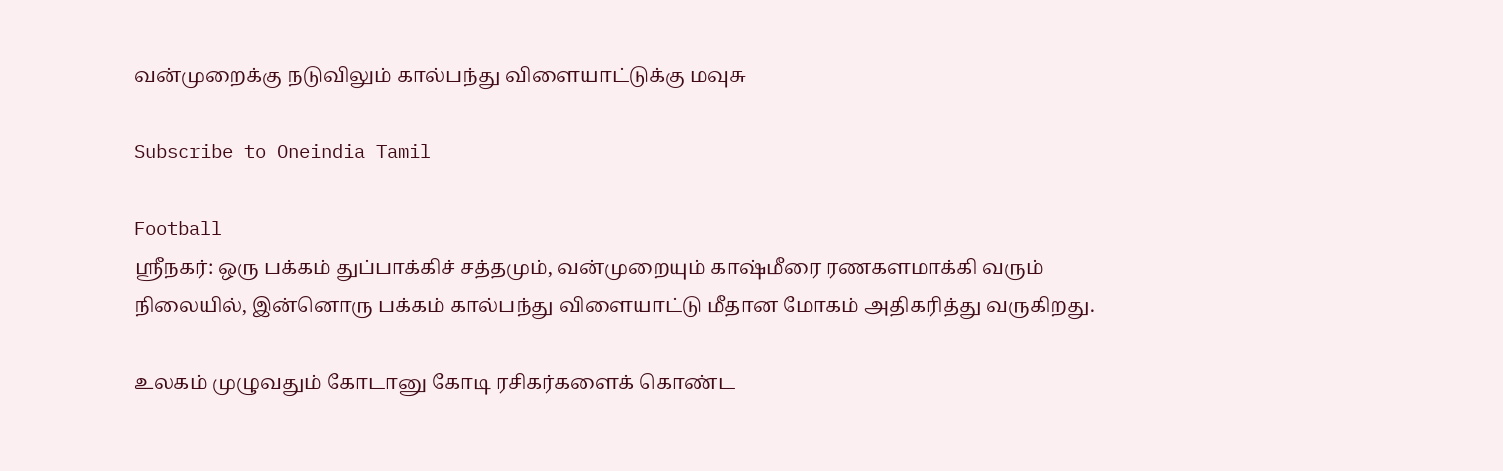வன்முறைக்கு நடுவிலும் கால்பந்து விளையாட்டுக்கு மவுசு

Subscribe to Oneindia Tamil

Football
ஸ்ரீநகர்: ஒரு பக்கம் துப்பாக்கிச் சத்தமும், வன்முறையும் காஷ்மீரை ரணகளமாக்கி வரும் நிலையில், இன்னொரு பக்கம் கால்பந்து விளையாட்டு மீதான மோகம் அதிகரித்து வருகிறது.

உலகம் முழுவதும் கோடானு கோடி ரசிகர்களைக் கொண்ட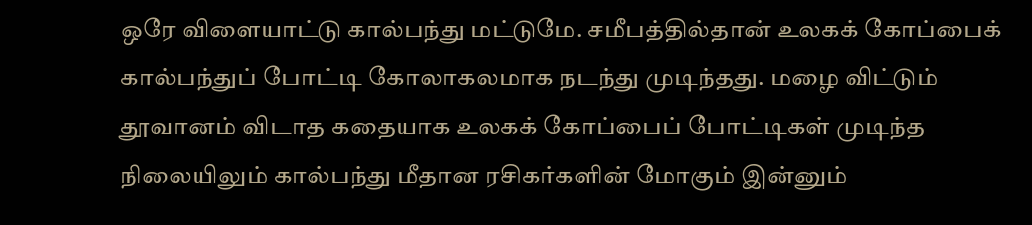ஒரே விளையாட்டு கால்பந்து மட்டுமே. சமீபத்தில்தான் உலகக் கோப்பைக் கால்பந்துப் போட்டி கோலாகலமாக நடந்து முடிந்தது. மழை விட்டும் தூவானம் விடாத கதையாக உலகக் கோப்பைப் போட்டிகள் முடிந்த நிலையிலும் கால்பந்து மீதான ரசிகர்களின் மோகும் இன்னும்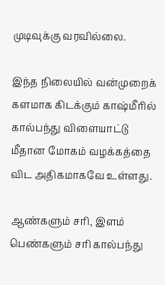முடிவுக்கு வரவில்லை.

இந்த நிலையில் வன்முறைக் களமாக கிடக்கும் காஷ்மீரில் கால்பந்து விளையாட்டு மீதான மோகம் வழக்கத்தை விட அதிகமாகவே உள்ளது.

ஆண்களும் சரி, இளம் பெண்களும் சரி கால்பந்து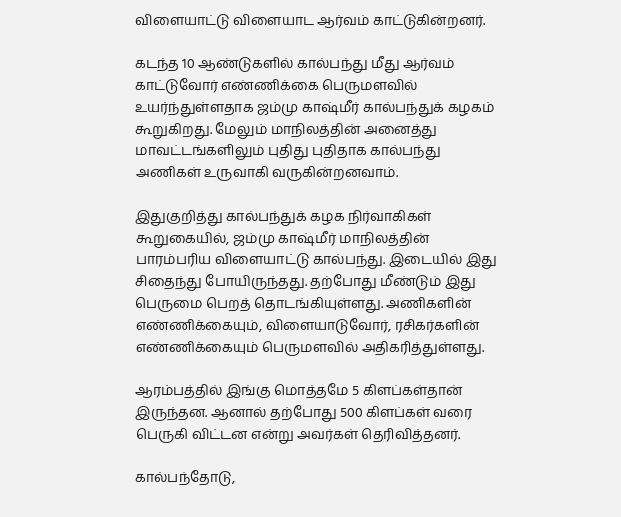விளையாட்டு விளையாட ஆர்வம் காட்டுகின்றனர்.

கடந்த 10 ஆண்டுகளில் கால்பந்து மீது ஆர்வம் காட்டுவோர் எண்ணிக்கை பெருமளவில் உயர்ந்துள்ளதாக ஜம்மு காஷ்மீர் கால்பந்துக் கழகம் கூறுகிறது. மேலும் மாநிலத்தின் அனைத்து மாவட்டங்களிலும் புதிது புதிதாக கால்பந்து அணிகள் உருவாகி வருகின்றனவாம்.

இதுகுறித்து கால்பந்துக் கழக நிர்வாகிகள் கூறுகையில், ஜம்மு காஷ்மீர் மாநிலத்தின் பாரம்பரிய விளையாட்டு கால்பந்து. இடையில் இது சிதைந்து போயிருந்தது. தற்போது மீண்டும் இது பெருமை பெறத் தொடங்கியுள்ளது. அணிகளின் எண்ணிக்கையும், விளையாடுவோர், ரசிகர்களின் எண்ணிக்கையும் பெருமளவில் அதிகரித்துள்ளது.

ஆரம்பத்தில் இங்கு மொத்தமே 5 கிளப்கள்தான் இருந்தன. ஆனால் தற்போது 500 கிளப்கள் வரை பெருகி விட்டன என்று அவர்கள் தெரிவித்தனர்.

கால்பந்தோடு,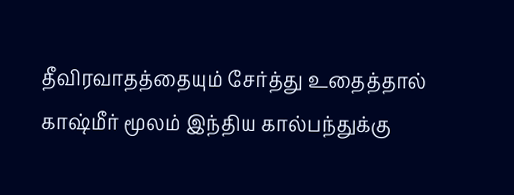தீவிரவாதத்தையும் சேர்த்து உதைத்தால் காஷ்மீர் மூலம் இந்திய கால்பந்துக்கு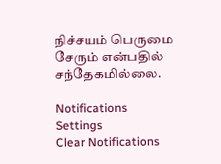நிச்சயம் பெருமை சேரும் என்பதில் சந்தேகமில்லை.

Notifications
Settings
Clear Notifications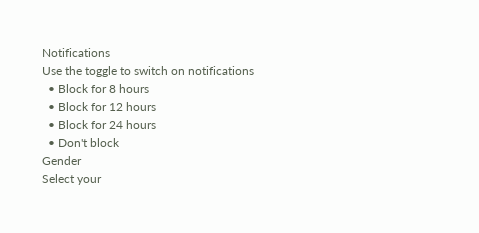Notifications
Use the toggle to switch on notifications
  • Block for 8 hours
  • Block for 12 hours
  • Block for 24 hours
  • Don't block
Gender
Select your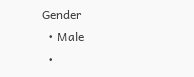Gender
  • Male
  •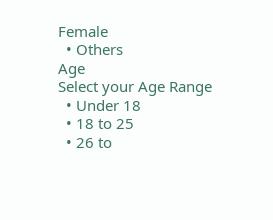Female
  • Others
Age
Select your Age Range
  • Under 18
  • 18 to 25
  • 26 to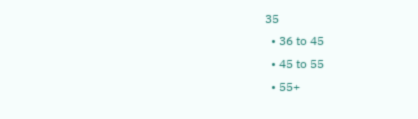35
  • 36 to 45
  • 45 to 55
  • 55+